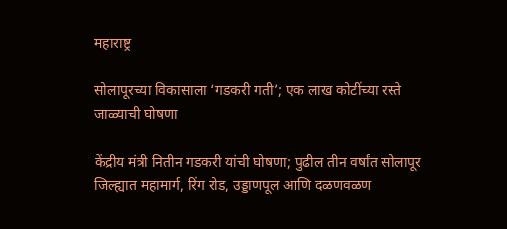महाराष्ट्र

सोलापूरच्या विकासाला ‘गडकरी गती’; एक लाख कोटींच्या रस्ते जाळ्याची घोषणा

केंद्रीय मंत्री नितीन गडकरी यांची घोषणा; पुढील तीन वर्षांत सोलापूर जिल्ह्यात महामार्ग, रिंग रोड, उड्डाणपूल आणि दळणवळण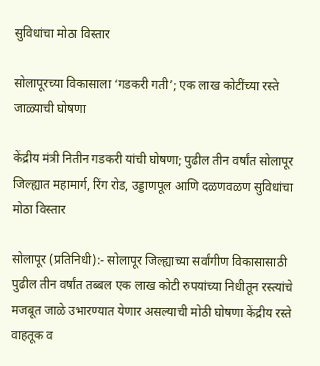सुविधांचा मोठा विस्तार

सोलापूरच्या विकासाला ‘गडकरी गती’; एक लाख कोटींच्या रस्ते जाळ्याची घोषणा

केंद्रीय मंत्री नितीन गडकरी यांची घोषणा; पुढील तीन वर्षांत सोलापूर जिल्ह्यात महामार्ग, रिंग रोड, उड्डाणपूल आणि दळणवळण सुविधांचा मोठा विस्तार

सोलापूर (प्रतिनिधी):- सोलापूर जिल्ह्याच्या सर्वांगीण विकासासाठी पुढील तीन वर्षांत तब्बल एक लाख कोटी रुपयांच्या निधीतून रस्त्यांचे मजबूत जाळे उभारण्यात येणार असल्याची मोठी घोषणा केंद्रीय रस्ते वाहतूक व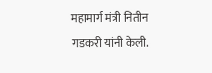महामार्ग मंत्री नितीन गडकरी यांनी केली.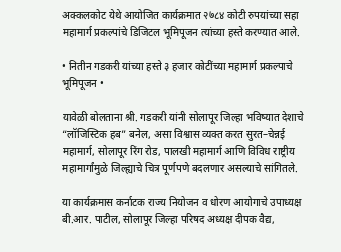अक्कलकोट येथे आयोजित कार्यक्रमात २७८४ कोटी रुपयांच्या सहा महामार्ग प्रकल्पांचे डिजिटल भूमिपूजन त्यांच्या हस्ते करण्यात आले.

• नितीन गडकरी यांच्या हस्ते ३ हजार कोटींच्या महामार्ग प्रकल्पाचे भूमिपूजन •

यावेळी बोलताना श्री. गडकरी यांनी सोलापूर जिल्हा भविष्यात देशाचे “लॉजिस्टिक हब” बनेल, असा विश्वास व्यक्त करत सुरत–चेन्नई महामार्ग, सोलापूर रिंग रोड, पालखी महामार्ग आणि विविध राष्ट्रीय महामार्गांमुळे जिल्ह्याचे चित्र पूर्णपणे बदलणार असल्याचे सांगितले.

या कार्यक्रमास कर्नाटक राज्य नियोजन व धोरण आयोगाचे उपाध्यक्ष बी.आर. पाटील, सोलापूर जिल्हा परिषद अध्यक्ष दीपक वैद्य,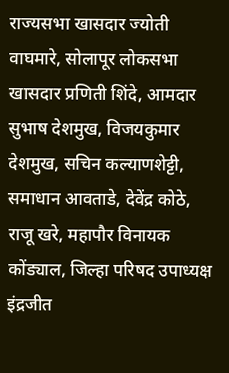राज्यसभा खासदार ज्योती वाघमारे, सोलापूर लोकसभा खासदार प्रणिती शिंदे, आमदार सुभाष देशमुख, विजयकुमार देशमुख, सचिन कल्याणशेट्टी, समाधान आवताडे, देवेंद्र कोठे, राजू खरे, महापौर विनायक कोंड्याल, जिल्हा परिषद उपाध्यक्ष इंद्रजीत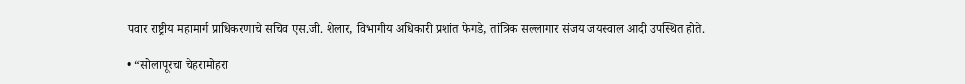पवार राष्ट्रीय महामार्ग प्राधिकरणाचे सचिव एस.जी. शेलार, विभागीय अधिकारी प्रशांत फेगडे, तांत्रिक सल्लागार संजय जयस्वाल आदी उपस्थित होते.

• “सोलापूरचा चेहरामोहरा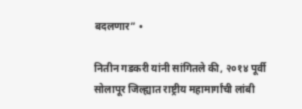बदलणार” •

नितीन गडकरी यांनी सांगितले की, २०१४ पूर्वी सोलापूर जिल्ह्यात राष्ट्रीय महामार्गांची लांबी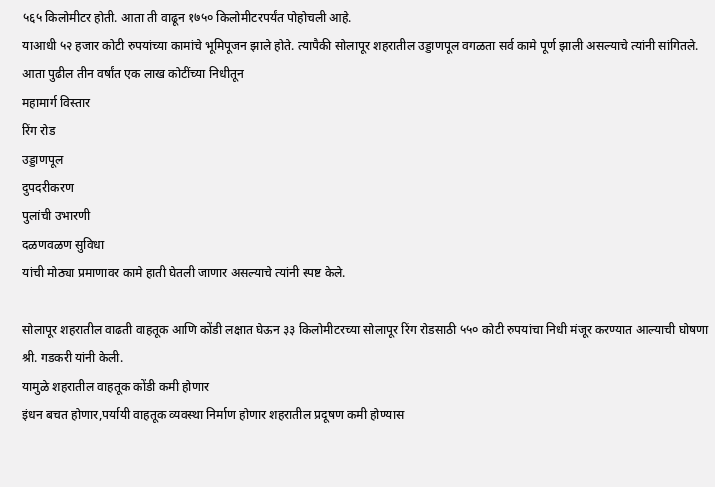५६५ किलोमीटर होती. आता ती वाढून १७५० किलोमीटरपर्यंत पोहोचली आहे.
याआधी ५२ हजार कोटी रुपयांच्या कामांचे भूमिपूजन झाले होते. त्यापैकी सोलापूर शहरातील उड्डाणपूल वगळता सर्व कामे पूर्ण झाली असल्याचे त्यांनी सांगितले.
आता पुढील तीन वर्षांत एक लाख कोटींच्या निधीतून
महामार्ग विस्तार
रिंग रोड
उड्डाणपूल
दुपदरीकरण
पुलांची उभारणी
दळणवळण सुविधा
यांची मोठ्या प्रमाणावर कामे हाती घेतली जाणार असल्याचे त्यांनी स्पष्ट केले.

सोलापूर शहरातील वाढती वाहतूक आणि कोंडी लक्षात घेऊन ३३ किलोमीटरच्या सोलापूर रिंग रोडसाठी ५५० कोटी रुपयांचा निधी मंजूर करण्यात आल्याची घोषणा श्री. गडकरी यांनी केली.
यामुळे शहरातील वाहतूक कोंडी कमी होणार
इंधन बचत होणार,पर्यायी वाहतूक व्यवस्था निर्माण होणार शहरातील प्रदूषण कमी होण्यास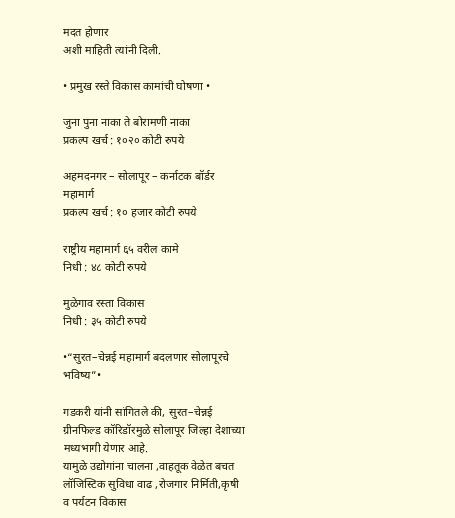मदत होणार
अशी माहिती त्यांनी दिली.

• प्रमुख रस्ते विकास कामांची घोषणा •

जुना पुना नाका ते बोरामणी नाका
प्रकल्प खर्च : १०२० कोटी रुपये

अहमदनगर – सोलापूर – कर्नाटक बॉर्डर महामार्ग
प्रकल्प खर्च : १० हजार कोटी रुपये

राष्ट्रीय महामार्ग ६५ वरील कामे
निधी : ४८ कोटी रुपये

मुळेगाव रस्ता विकास
निधी : ३५ कोटी रुपये

•“सुरत–चेन्नई महामार्ग बदलणार सोलापूरचे भविष्य”•

गडकरी यांनी सांगितले की, सुरत–चेन्नई ग्रीनफिल्ड कॉरिडॉरमुळे सोलापूर जिल्हा देशाच्या मध्यभागी येणार आहे.
यामुळे उद्योगांना चालना ,वाहतूक वेळेत बचत लॉजिस्टिक सुविधा वाढ ,रोजगार निर्मिती,कृषी व पर्यटन विकास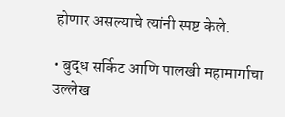होणार असल्याचे त्यांनी स्पष्ट केले.

• बुद्ध सर्किट आणि पालखी महामार्गाचा उल्लेख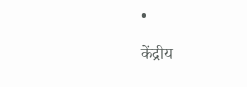•

केंद्रीय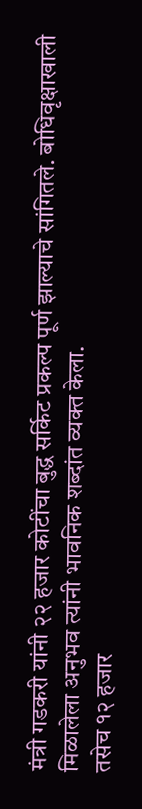मंत्री गडकरी यांनी २२ हजार कोटींचा बुद्ध सर्किट प्रकल्प पूर्ण झाल्याचे सांगितले. बोधिवृक्षाखाली मिळालेला अनुभव त्यांनी भावनिक शब्दांत व्यक्त केला.
तसेच १२ हजार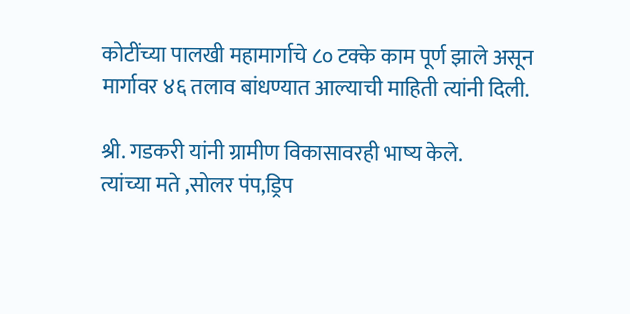कोटींच्या पालखी महामार्गाचे ८० टक्के काम पूर्ण झाले असून मार्गावर ४६ तलाव बांधण्यात आल्याची माहिती त्यांनी दिली.

श्री. गडकरी यांनी ग्रामीण विकासावरही भाष्य केले.
त्यांच्या मते ,सोलर पंप,ड्रिप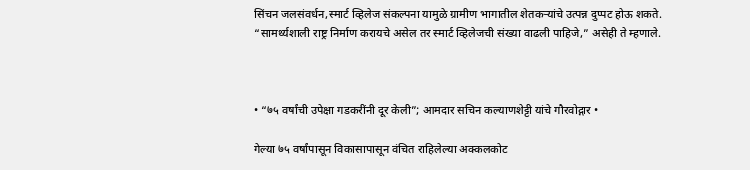सिंचन जलसंवर्धन,स्मार्ट व्हिलेज संकल्पना यामुळे ग्रामीण भागातील शेतकऱ्यांचे उत्पन्न दुप्पट होऊ शकते.
“सामर्थ्यशाली राष्ट्र निर्माण करायचे असेल तर स्मार्ट व्हिलेजची संख्या वाढली पाहिजे,” असेही ते म्हणाले.



• “७५ वर्षांची उपेक्षा गडकरींनी दूर केली”; आमदार सचिन कल्याणशेट्टी यांचे गौरवोद्गार •

गेल्या ७५ वर्षांपासून विकासापासून वंचित राहिलेल्या अक्कलकोट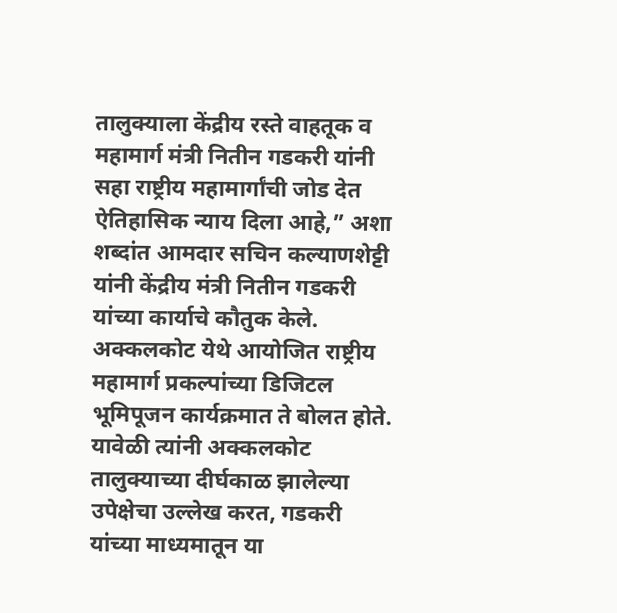तालुक्याला केंद्रीय रस्ते वाहतूक व महामार्ग मंत्री नितीन गडकरी यांनी सहा राष्ट्रीय महामार्गांची जोड देत ऐतिहासिक न्याय दिला आहे,” अशा शब्दांत आमदार सचिन कल्याणशेट्टी यांनी केंद्रीय मंत्री नितीन गडकरी यांच्या कार्याचे कौतुक केले.
अक्कलकोट येथे आयोजित राष्ट्रीय महामार्ग प्रकल्पांच्या डिजिटल भूमिपूजन कार्यक्रमात ते बोलत होते. यावेळी त्यांनी अक्कलकोट तालुक्याच्या दीर्घकाळ झालेल्या उपेक्षेचा उल्लेख करत, गडकरी यांच्या माध्यमातून या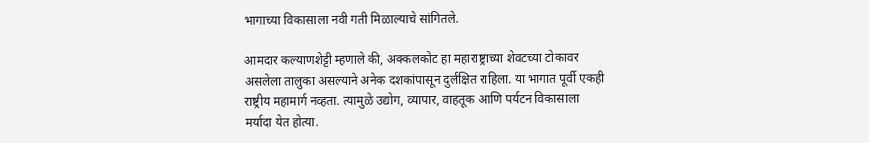भागाच्या विकासाला नवी गती मिळाल्याचे सांगितले.

आमदार कल्याणशेट्टी म्हणाले की, अक्कलकोट हा महाराष्ट्राच्या शेवटच्या टोकावर असलेला तालुका असल्याने अनेक दशकांपासून दुर्लक्षित राहिला. या भागात पूर्वी एकही राष्ट्रीय महामार्ग नव्हता. त्यामुळे उद्योग, व्यापार, वाहतूक आणि पर्यटन विकासाला मर्यादा येत होत्या.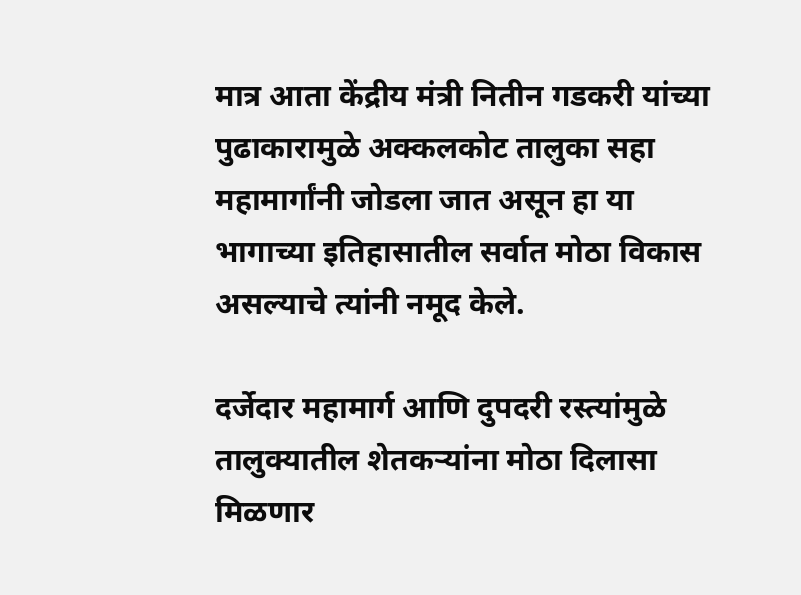मात्र आता केंद्रीय मंत्री नितीन गडकरी यांच्या पुढाकारामुळे अक्कलकोट तालुका सहा महामार्गांनी जोडला जात असून हा या भागाच्या इतिहासातील सर्वात मोठा विकास असल्याचे त्यांनी नमूद केले.

दर्जेदार महामार्ग आणि दुपदरी रस्त्यांमुळे तालुक्यातील शेतकऱ्यांना मोठा दिलासा मिळणार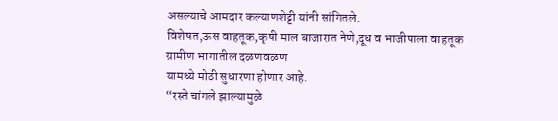असल्याचे आमदार कल्याणशेट्टी यांनी सांगितले.
विशेषत,ऊस वाहतूक,कृषी माल बाजारात नेणे,दूध व भाजीपाला वाहतूक
ग्रामीण भागातील दळणवळण
यामध्ये मोठी सुधारणा होणार आहे.
“रस्ते चांगले झाल्यामुळे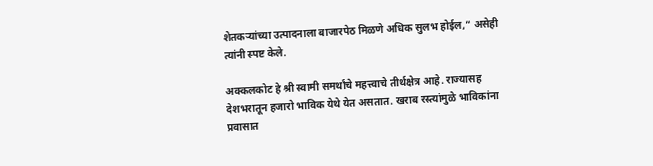शेतकऱ्यांच्या उत्पादनाला बाजारपेठ मिळणे अधिक सुलभ होईल,” असेही त्यांनी स्पष्ट केले.

अक्कलकोट हे श्री स्वामी समर्थांचे महत्त्वाचे तीर्थक्षेत्र आहे. राज्यासह देशभरातून हजारो भाविक येथे येत असतात. खराब रस्त्यांमुळे भाविकांना प्रवासात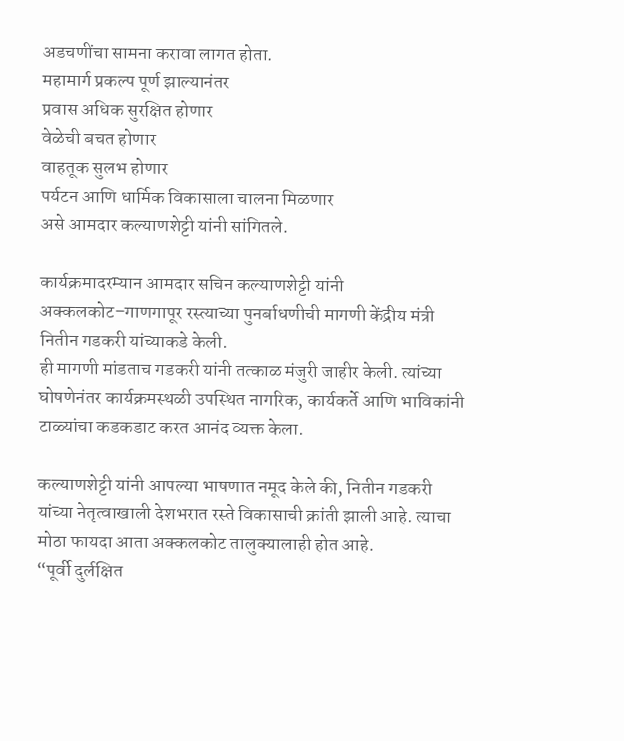अडचणींचा सामना करावा लागत होता.
महामार्ग प्रकल्प पूर्ण झाल्यानंतर
प्रवास अधिक सुरक्षित होणार
वेळेची बचत होणार
वाहतूक सुलभ होणार
पर्यटन आणि धार्मिक विकासाला चालना मिळणार
असे आमदार कल्याणशेट्टी यांनी सांगितले.

कार्यक्रमादरम्यान आमदार सचिन कल्याणशेट्टी यांनी अक्कलकोट–गाणगापूर रस्त्याच्या पुनर्बाधणीची मागणी केंद्रीय मंत्री नितीन गडकरी यांच्याकडे केली.
ही मागणी मांडताच गडकरी यांनी तत्काळ मंजुरी जाहीर केली. त्यांच्या घोषणेनंतर कार्यक्रमस्थळी उपस्थित नागरिक, कार्यकर्ते आणि भाविकांनी टाळ्यांचा कडकडाट करत आनंद व्यक्त केला.

कल्याणशेट्टी यांनी आपल्या भाषणात नमूद केले की, नितीन गडकरी यांच्या नेतृत्वाखाली देशभरात रस्ते विकासाची क्रांती झाली आहे. त्याचा मोठा फायदा आता अक्कलकोट तालुक्यालाही होत आहे.
“पूर्वी दुर्लक्षित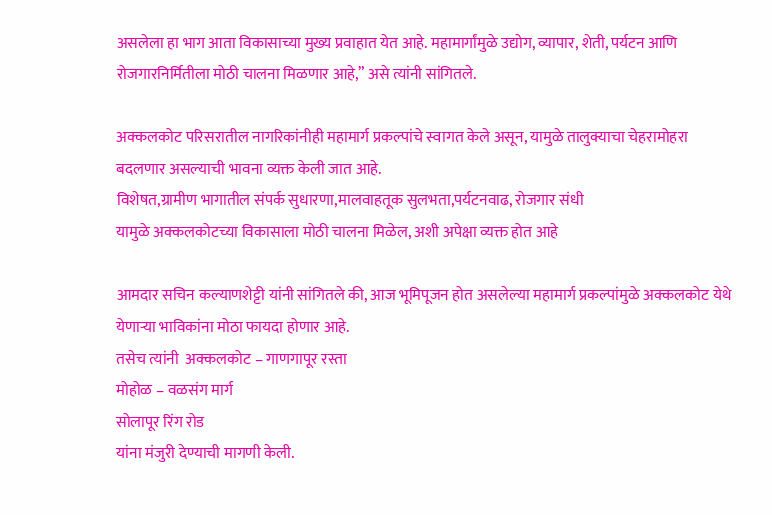असलेला हा भाग आता विकासाच्या मुख्य प्रवाहात येत आहे. महामार्गांमुळे उद्योग, व्यापार, शेती, पर्यटन आणि रोजगारनिर्मितीला मोठी चालना मिळणार आहे,” असे त्यांनी सांगितले.

अक्कलकोट परिसरातील नागरिकांनीही महामार्ग प्रकल्पांचे स्वागत केले असून, यामुळे तालुक्याचा चेहरामोहरा बदलणार असल्याची भावना व्यक्त केली जात आहे.
विशेषत,ग्रामीण भागातील संपर्क सुधारणा,मालवाहतूक सुलभता,पर्यटनवाढ, रोजगार संधी
यामुळे अक्कलकोटच्या विकासाला मोठी चालना मिळेल, अशी अपेक्षा व्यक्त होत आहे

आमदार सचिन कल्याणशेट्टी यांनी सांगितले की, आज भूमिपूजन होत असलेल्या महामार्ग प्रकल्पांमुळे अक्कलकोट येथे येणाऱ्या भाविकांना मोठा फायदा होणार आहे.
तसेच त्यांनी  अक्कलकोट – गाणगापूर रस्ता
मोहोळ – वळसंग मार्ग
सोलापूर रिंग रोड
यांना मंजुरी देण्याची मागणी केली.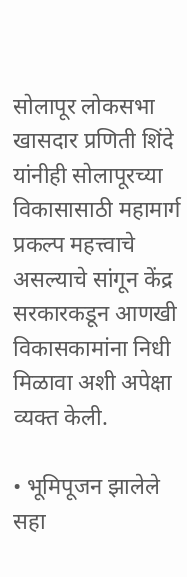सोलापूर लोकसभा खासदार प्रणिती शिंदे यांनीही सोलापूरच्या विकासासाठी महामार्ग प्रकल्प महत्त्वाचे असल्याचे सांगून केंद्र सरकारकडून आणखी विकासकामांना निधी मिळावा अशी अपेक्षा व्यक्त केली.

• भूमिपूजन झालेले सहा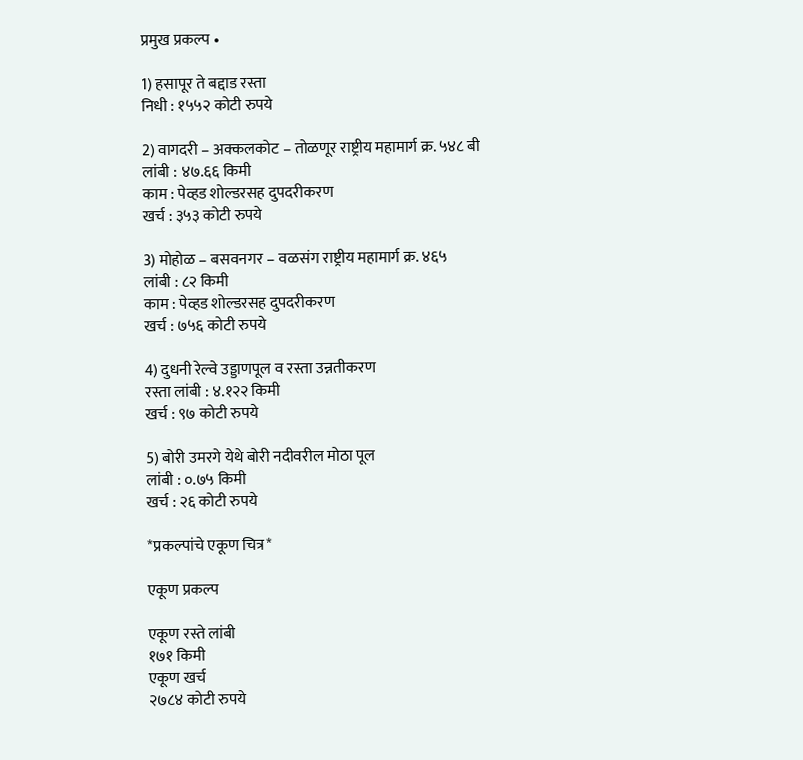प्रमुख प्रकल्प •

1) हसापूर ते बद्दाड रस्ता
निधी : १५५२ कोटी रुपये

2) वागदरी – अक्कलकोट – तोळणूर राष्ट्रीय महामार्ग क्र. ५४८ बी
लांबी : ४७.६६ किमी
काम : पेव्हड शोल्डरसह दुपदरीकरण
खर्च : ३५३ कोटी रुपये

3) मोहोळ – बसवनगर – वळसंग राष्ट्रीय महामार्ग क्र. ४६५
लांबी : ८२ किमी
काम : पेव्हड शोल्डरसह दुपदरीकरण
खर्च : ७५६ कोटी रुपये

4) दुधनी रेल्वे उड्डाणपूल व रस्ता उन्नतीकरण
रस्ता लांबी : ४.१२२ किमी
खर्च : ९७ कोटी रुपये

5) बोरी उमरगे येथे बोरी नदीवरील मोठा पूल
लांबी : ०.७५ किमी
खर्च : २६ कोटी रुपये

*प्रकल्पांचे एकूण चित्र*

एकूण प्रकल्प

एकूण रस्ते लांबी
१७१ किमी
एकूण खर्च
२७८४ कोटी रुपये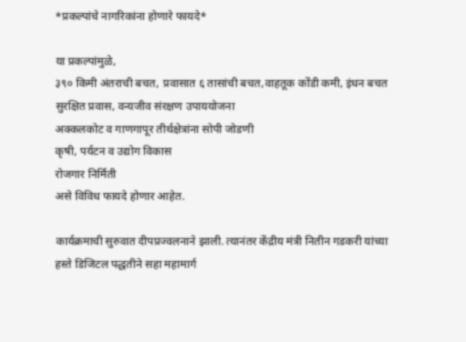*प्रकल्पांचे नागरिकांना होणारे फायदे*

या प्रकल्पांमुळे,
३९० किमी अंतराची बचत, प्रवासात ६ तासांची बचत,वाहतूक कोंडी कमी, इंधन बचत
सुरक्षित प्रवास, वन्यजीव संरक्षण उपाययोजना
अक्कलकोट व गाणगापूर तीर्थक्षेत्रांना सोपी जोडणी
कृषी, पर्यटन व उद्योग विकास
रोजगार निर्मिती
असे विविध फायदे होणार आहेत.

कार्यक्रमाची सुरुवात दीपप्रज्वलनाने झाली. त्यानंतर केंद्रीय मंत्री नितीन गडकरी यांच्या हस्ते डिजिटल पद्धतीने सहा महामार्ग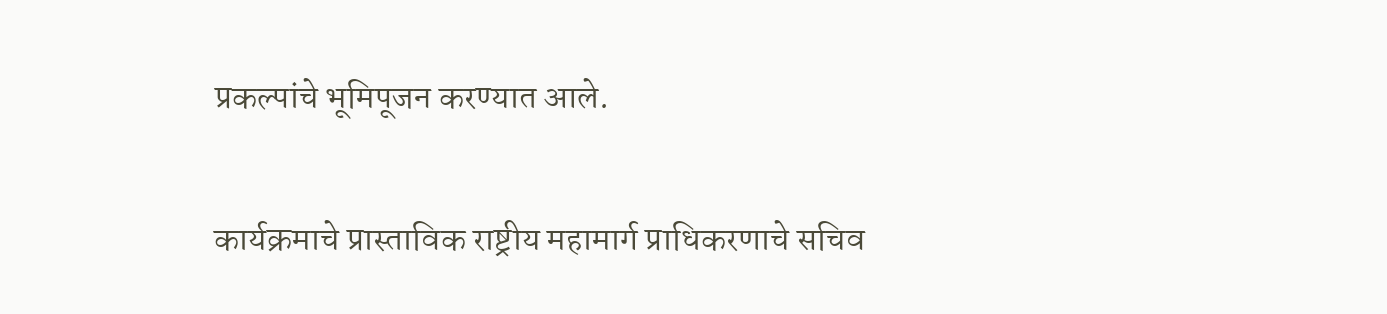प्रकल्पांचे भूमिपूजन करण्यात आले.

कार्यक्रमाचे प्रास्ताविक राष्ट्रीय महामार्ग प्राधिकरणाचे सचिव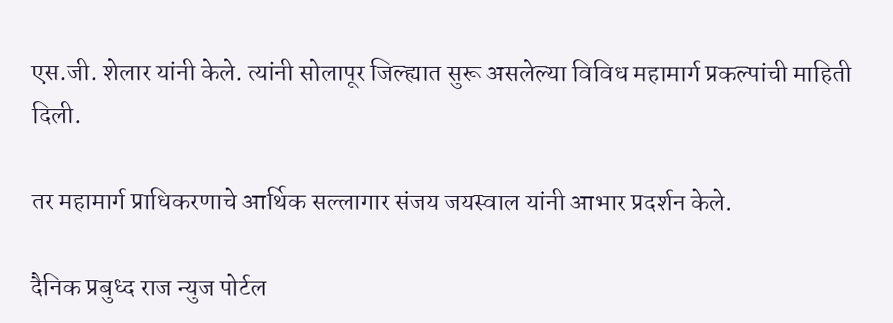एस.जी. शेलार यांनी केले. त्यांनी सोलापूर जिल्ह्यात सुरू असलेल्या विविध महामार्ग प्रकल्पांची माहिती दिली.

तर महामार्ग प्राधिकरणाचे आर्थिक सल्लागार संजय जयस्वाल यांनी आभार प्रदर्शन केले.

दैनिक प्रबुध्द राज न्युज पोर्टल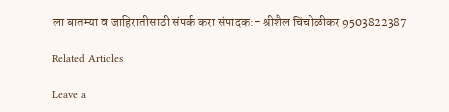ला बातम्या व जाहिरातीसाठी संपर्क करा संपादक:- श्रीशैल चिंचोळीकर 9503822387

Related Articles

Leave a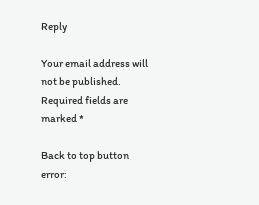Reply

Your email address will not be published. Required fields are marked *

Back to top button
error: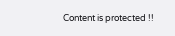Content is protected !!